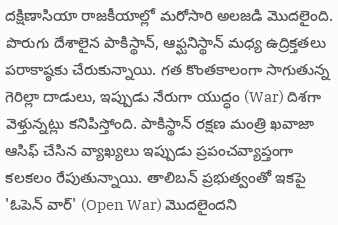దక్షిణాసియా రాజకీయాల్లో మరోసారి అలజడి మొదలైంది. పొరుగు దేశాలైన పాకిస్థాన్, ఆఫ్ఘనిస్థాన్ మధ్య ఉద్రిక్తతలు పరాకాష్ఠకు చేరుకున్నాయి. గత కొంతకాలంగా సాగుతున్న గెరిల్లా దాడులు, ఇప్పుడు నేరుగా యుద్ధం (War) దిశగా వెళ్తున్నట్లు కనిపిస్తోంది. పాకిస్థాన్ రక్షణ మంత్రి ఖవాజా ఆసిఫ్ చేసిన వ్యాఖ్యలు ఇప్పుడు ప్రపంచవ్యాప్తంగా కలకలం రేపుతున్నాయి. తాలిబన్ ప్రభుత్వంతో ఇకపై 'ఓపెన్ వార్' (Open War) మొదలైందని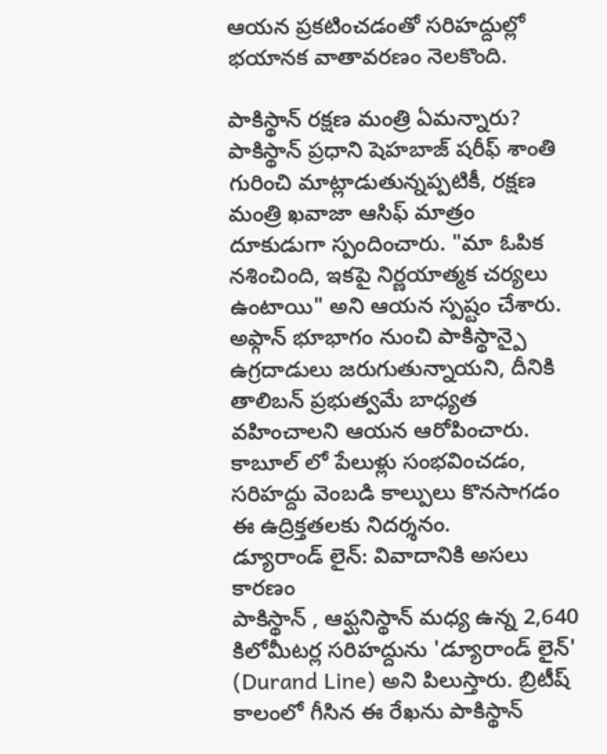ఆయన ప్రకటించడంతో సరిహద్దుల్లో భయానక వాతావరణం నెలకొంది.

పాకిస్థాన్ రక్షణ మంత్రి ఏమన్నారు?
పాకిస్థాన్ ప్రధాని షెహబాజ్ షరీఫ్ శాంతి గురించి మాట్లాడుతున్నప్పటికీ, రక్షణ మంత్రి ఖవాజా ఆసిఫ్ మాత్రం దూకుడుగా స్పందించారు. "మా ఓపిక నశించింది, ఇకపై నిర్ణయాత్మక చర్యలు ఉంటాయి" అని ఆయన స్పష్టం చేశారు. అఫ్గాన్ భూభాగం నుంచి పాకిస్థాన్పై ఉగ్రదాడులు జరుగుతున్నాయని, దీనికి తాలిబన్ ప్రభుత్వమే బాధ్యత వహించాలని ఆయన ఆరోపించారు. కాబూల్ లో పేలుళ్లు సంభవించడం, సరిహద్దు వెంబడి కాల్పులు కొనసాగడం ఈ ఉద్రిక్తతలకు నిదర్శనం.
డ్యూరాండ్ లైన్: వివాదానికి అసలు కారణం
పాకిస్థాన్ , ఆఫ్ఘనిస్థాన్ మధ్య ఉన్న 2,640 కిలోమీటర్ల సరిహద్దును 'డ్యూరాండ్ లైన్' (Durand Line) అని పిలుస్తారు. బ్రిటీష్ కాలంలో గీసిన ఈ రేఖను పాకిస్థాన్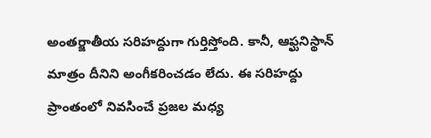అంతర్జాతీయ సరిహద్దుగా గుర్తిస్తోంది. కానీ, ఆఫ్ఘనిస్థాన్ మాత్రం దీనిని అంగీకరించడం లేదు. ఈ సరిహద్దు ప్రాంతంలో నివసించే ప్రజల మధ్య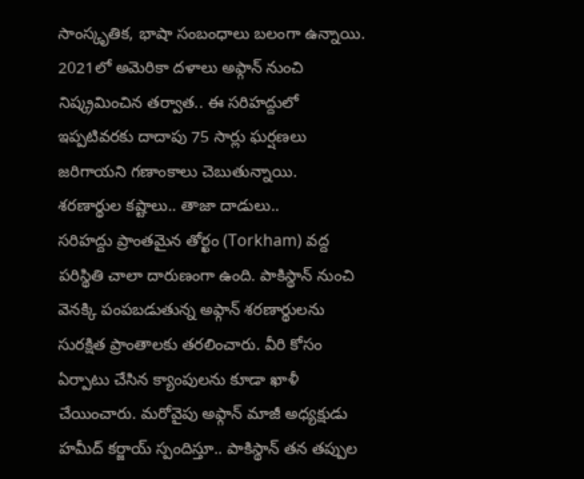సాంస్కృతిక, భాషా సంబంధాలు బలంగా ఉన్నాయి. 2021లో అమెరికా దళాలు అఫ్గాన్ నుంచి నిష్క్రమించిన తర్వాత.. ఈ సరిహద్దులో ఇప్పటివరకు దాదాపు 75 సార్లు ఘర్షణలు జరిగాయని గణాంకాలు చెబుతున్నాయి.
శరణార్థుల కష్టాలు.. తాజా దాడులు..
సరిహద్దు ప్రాంతమైన తోర్ఖం (Torkham) వద్ద పరిస్థితి చాలా దారుణంగా ఉంది. పాకిస్థాన్ నుంచి వెనక్కి పంపబడుతున్న అఫ్గాన్ శరణార్థులను సురక్షిత ప్రాంతాలకు తరలించారు. వీరి కోసం ఏర్పాటు చేసిన క్యాంపులను కూడా ఖాళీ చేయించారు. మరోవైపు అఫ్గాన్ మాజీ అధ్యక్షుడు హమీద్ కర్జాయ్ స్పందిస్తూ.. పాకిస్థాన్ తన తప్పుల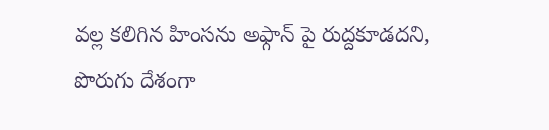వల్ల కలిగిన హింసను అఫ్గాన్ పై రుద్దకూడదని, పొరుగు దేశంగా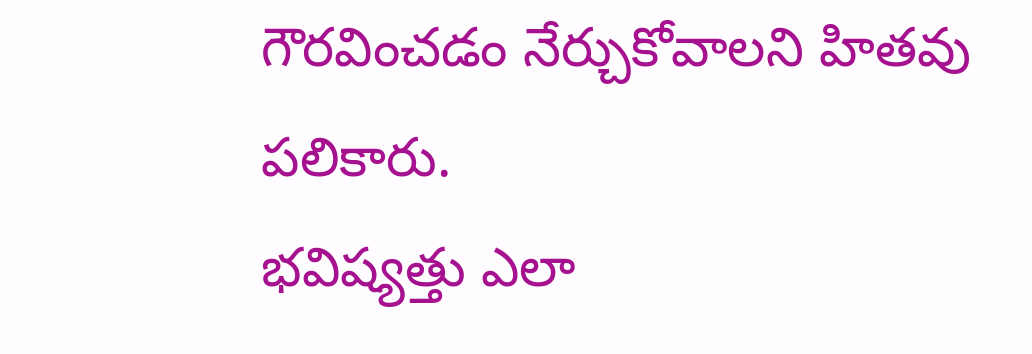గౌరవించడం నేర్చుకోవాలని హితవు పలికారు.
భవిష్యత్తు ఎలా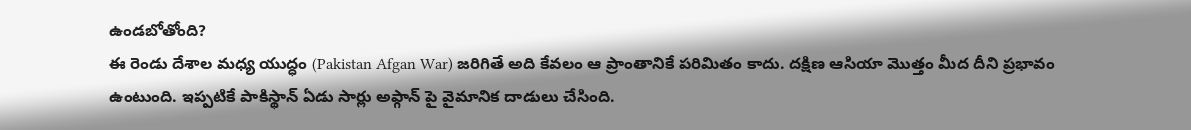ఉండబోతోంది?
ఈ రెండు దేశాల మధ్య యుద్ధం (Pakistan Afgan War) జరిగితే అది కేవలం ఆ ప్రాంతానికే పరిమితం కాదు. దక్షిణ ఆసియా మొత్తం మీద దీని ప్రభావం ఉంటుంది. ఇప్పటికే పాకిస్థాన్ ఏడు సార్లు అఫ్గాన్ పై వైమానిక దాడులు చేసింది.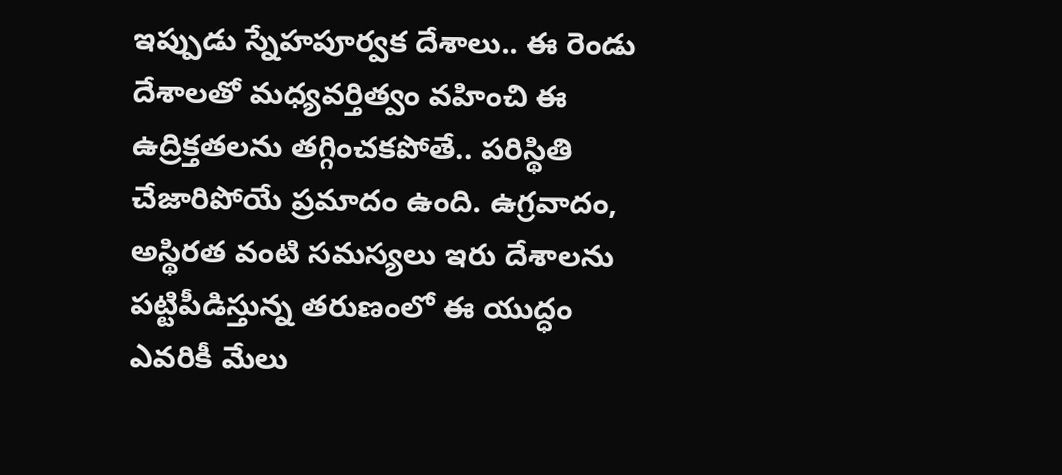ఇప్పుడు స్నేహపూర్వక దేశాలు.. ఈ రెండు దేశాలతో మధ్యవర్తిత్వం వహించి ఈ ఉద్రిక్తతలను తగ్గించకపోతే.. పరిస్థితి చేజారిపోయే ప్రమాదం ఉంది. ఉగ్రవాదం, అస్థిరత వంటి సమస్యలు ఇరు దేశాలను పట్టిపీడిస్తున్న తరుణంలో ఈ యుద్ధం ఎవరికీ మేలు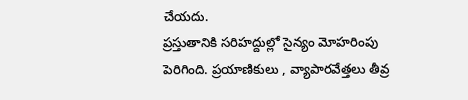చేయదు.
ప్రస్తుతానికి సరిహద్దుల్లో సైన్యం మోహరింపు పెరిగింది. ప్రయాణికులు , వ్యాపారవేత్తలు తీవ్ర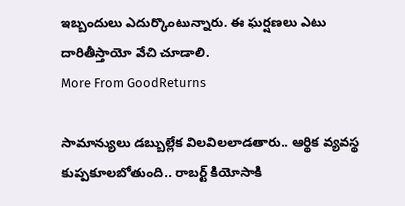ఇబ్బందులు ఎదుర్కొంటున్నారు. ఈ ఘర్షణలు ఎటు దారితీస్తాయో వేచి చూడాలి.
More From GoodReturns

సామాన్యులు డబ్బుల్లేక విలవిలలాడతారు.. ఆర్థిక వ్యవస్థ కుప్పకూలబోతుంది.. రాబర్ట్ కియోసాకి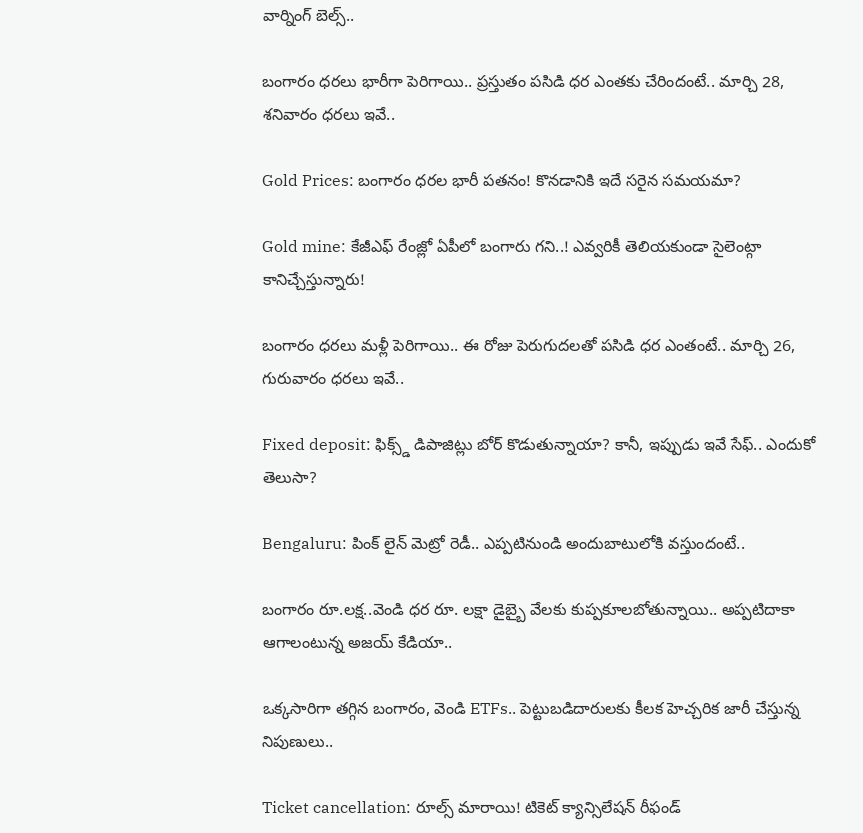వార్నింగ్ బెల్స్..

బంగారం ధరలు భారీగా పెరిగాయి.. ప్రస్తుతం పసిడి ధర ఎంతకు చేరిందంటే.. మార్చి 28, శనివారం ధరలు ఇవే..

Gold Prices: బంగారం ధరల భారీ పతనం! కొనడానికి ఇదే సరైన సమయమా?

Gold mine: కేజీఎఫ్ రేంజ్లో ఏపీలో బంగారు గని..! ఎవ్వరికీ తెలియకుండా సైలెంట్గా కానిచ్చేస్తున్నారు!

బంగారం ధరలు మళ్లీ పెరిగాయి.. ఈ రోజు పెరుగుదలతో పసిడి ధర ఎంతంటే.. మార్చి 26, గురువారం ధరలు ఇవే..

Fixed deposit: ఫిక్స్డ్ డిపాజిట్లు బోర్ కొడుతున్నాయా? కానీ, ఇప్పుడు ఇవే సేఫ్.. ఎందుకో తెలుసా?

Bengaluru: పింక్ లైన్ మెట్రో రెడీ.. ఎప్పటినుండి అందుబాటులోకి వస్తుందంటే..

బంగారం రూ.లక్ష..వెండి ధర రూ. లక్షా డైబ్బై వేలకు కుప్పకూలబోతున్నాయి.. అప్పటిదాకా ఆగాలంటున్న అజయ్ కేడియా..

ఒక్కసారిగా తగ్గిన బంగారం, వెండి ETFs.. పెట్టుబడిదారులకు కీలక హెచ్చరిక జారీ చేస్తున్న నిపుణులు..

Ticket cancellation: రూల్స్ మారాయి! టికెట్ క్యాన్సిలేషన్ రీఫండ్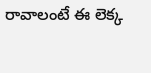రావాలంటే ఈ లెక్క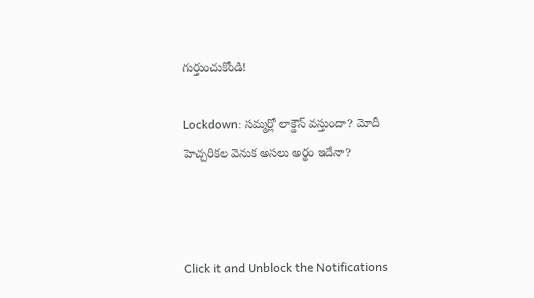గుర్తుంచుకోండి!

Lockdown: సమ్మర్లో లాక్డౌన్ వస్తుందా? మోదీ హెచ్చరికల వెనుక అసలు అర్థం ఇదేనా?



Click it and Unblock the Notifications